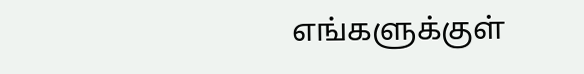எங்களுக்குள்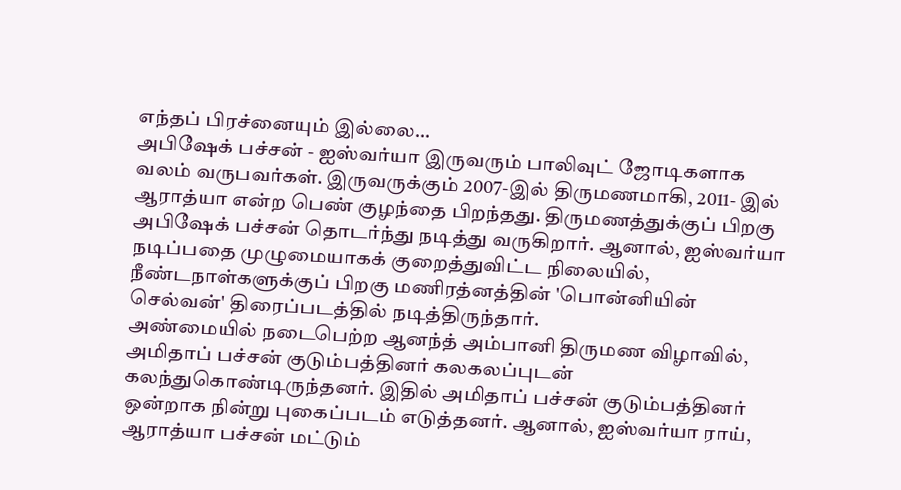எந்தப் பிரச்னையும் இல்லை...
அபிஷேக் பச்சன் - ஐஸ்வர்யா இருவரும் பாலிவுட் ஜோடிகளாக வலம் வருபவர்கள். இருவருக்கும் 2007-இல் திருமணமாகி, 2011- இல் ஆராத்யா என்ற பெண் குழந்தை பிறந்தது. திருமணத்துக்குப் பிறகு அபிஷேக் பச்சன் தொடர்ந்து நடித்து வருகிறார். ஆனால், ஐஸ்வர்யா நடிப்பதை முழுமையாகக் குறைத்துவிட்ட நிலையில், நீண்டநாள்களுக்குப் பிறகு மணிரத்னத்தின் 'பொன்னியின் செல்வன்' திரைப்படத்தில் நடித்திருந்தார்.
அண்மையில் நடைபெற்ற ஆனந்த் அம்பானி திருமண விழாவில், அமிதாப் பச்சன் குடும்பத்தினர் கலகலப்புடன் கலந்துகொண்டிருந்தனர். இதில் அமிதாப் பச்சன் குடும்பத்தினர் ஒன்றாக நின்று புகைப்படம் எடுத்தனர். ஆனால், ஐஸ்வர்யா ராய், ஆராத்யா பச்சன் மட்டும்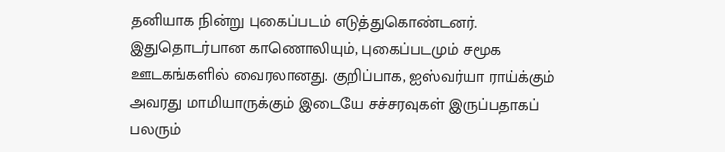தனியாக நின்று புகைப்படம் எடுத்துகொண்டனர்.
இதுதொடர்பான காணொலியும், புகைப்படமும் சமூக ஊடகங்களில் வைரலானது. குறிப்பாக, ஐஸ்வர்யா ராய்க்கும் அவரது மாமியாருக்கும் இடையே சச்சரவுகள் இருப்பதாகப் பலரும்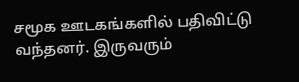சமூக ஊடகங்களில் பதிவிட்டு வந்தனர். இருவரும்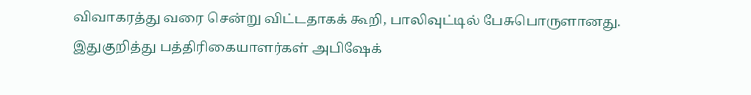விவாகரத்து வரை சென்று விட்டதாகக் கூறி, பாலிவுட்டில் பேசுபொருளானது.
இதுகுறித்து பத்திரிகையாளர்கள் அபிஷேக்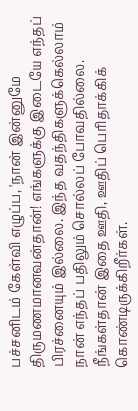பச்சனிடம் கேள்வி எழுப்ப, 'நான் இன்னுமே திருமணமானவன்தான்! எங்களுக்கு இடையே எந்தப் பிரச்னையும் இல்லை. இந்த வதந்திகளுக்கெல்லாம் நான் எந்தப் பதிலும் சொல்லப் போவதில்லை. நீங்கள்தான் இதை ஊதி, ஊதிப் பெரிதாக்கிக் கொண்டிருக்கிறீர்கள்.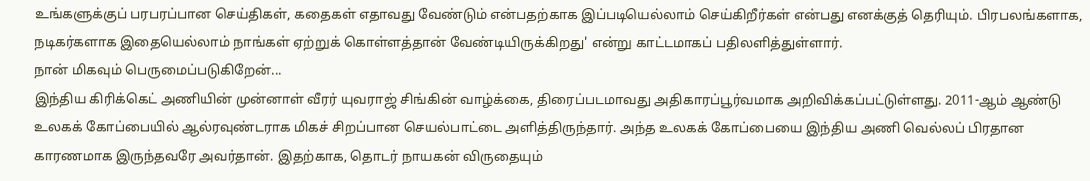உங்களுக்குப் பரபரப்பான செய்திகள், கதைகள் எதாவது வேண்டும் என்பதற்காக இப்படியெல்லாம் செய்கிறீர்கள் என்பது எனக்குத் தெரியும். பிரபலங்களாக, நடிகர்களாக இதையெல்லாம் நாங்கள் ஏற்றுக் கொள்ளத்தான் வேண்டியிருக்கிறது' என்று காட்டமாகப் பதிலளித்துள்ளார்.
நான் மிகவும் பெருமைப்படுகிறேன்...
இந்திய கிரிக்கெட் அணியின் முன்னாள் வீரர் யுவராஜ் சிங்கின் வாழ்க்கை, திரைப்படமாவது அதிகாரப்பூர்வமாக அறிவிக்கப்பட்டுள்ளது. 2011-ஆம் ஆண்டு உலகக் கோப்பையில் ஆல்ரவுண்டராக மிகச் சிறப்பான செயல்பாட்டை அளித்திருந்தார். அந்த உலகக் கோப்பையை இந்திய அணி வெல்லப் பிரதான காரணமாக இருந்தவரே அவர்தான். இதற்காக, தொடர் நாயகன் விருதையும்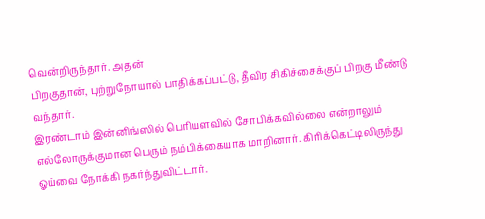வென்றிருந்தார். அதன்
பிறகுதான், புற்றுநோயால் பாதிக்கப்பட்டு, தீவிர சிகிச்சைக்குப் பிறகு மீண்டு வந்தார்.
இரண்டாம் இன்னிங்ஸில் பெரியளவில் சோபிக்கவில்லை என்றாலும் எல்லோருக்குமான பெரும் நம்பிக்கையாக மாறினார். கிரிக்கெட்டிலிருந்து ஓய்வை நோக்கி நகர்ந்துவிட்டார்.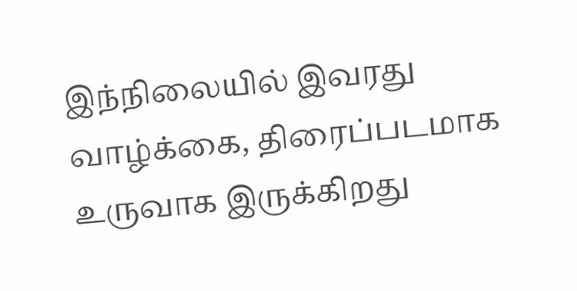இந்நிலையில் இவரது வாழ்க்கை, திரைப்படமாக உருவாக இருக்கிறது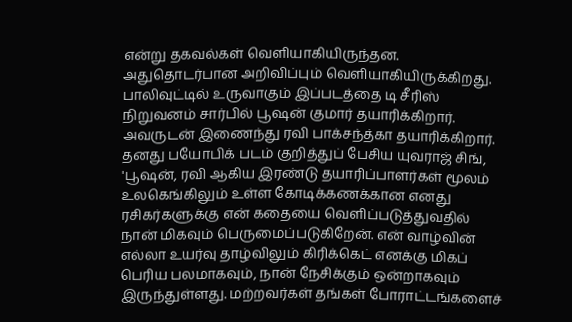என்று தகவல்கள் வெளியாகியிருந்தன. அதுதொடர்பான அறிவிப்பும் வெளியாகியிருக்கிறது.
பாலிவுட்டில் உருவாகும் இப்படத்தை டி சீரிஸ் நிறுவனம் சார்பில் பூஷன் குமார் தயாரிக்கிறார். அவருடன் இணைந்து ரவி பாக்சந்த்கா தயாரிக்கிறார். தனது பயோபிக் படம் குறித்துப் பேசிய யுவராஜ் சிங், 'பூஷன், ரவி ஆகிய இரண்டு தயாரிப்பாளர்கள் மூலம் உலகெங்கிலும் உள்ள கோடிக்கணக்கான எனது ரசிகர்களுக்கு என் கதையை வெளிப்படுத்துவதில் நான் மிகவும் பெருமைப்படுகிறேன். என் வாழ்வின் எல்லா உயர்வு தாழ்விலும் கிரிக்கெட் எனக்கு மிகப் பெரிய பலமாகவும், நான் நேசிக்கும் ஒன்றாகவும் இருந்துள்ளது. மற்றவர்கள் தங்கள் போராட்டங்களைச்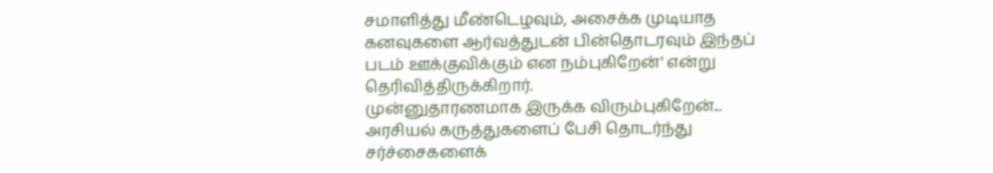சமாளித்து மீண்டெழவும், அசைக்க முடியாத கனவுகளை ஆர்வத்துடன் பின்தொடரவும் இந்தப் படம் ஊக்குவிக்கும் என நம்புகிறேன்' என்று தெரிவித்திருக்கிறார்.
முன்னுதாரணமாக இருக்க விரும்புகிறேன்...
அரசியல் கருத்துகளைப் பேசி தொடர்ந்து சர்ச்சைகளைக்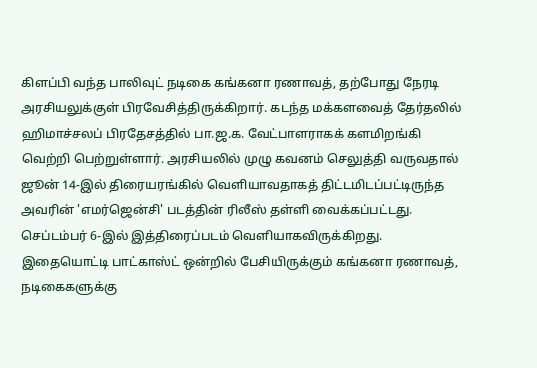கிளப்பி வந்த பாலிவுட் நடிகை கங்கனா ரணாவத், தற்போது நேரடி அரசியலுக்குள் பிரவேசித்திருக்கிறார். கடந்த மக்களவைத் தேர்தலில் ஹிமாச்சலப் பிரதேசத்தில் பா.ஜ.க. வேட்பாளராகக் களமிறங்கி வெற்றி பெற்றுள்ளார். அரசியலில் முழு கவனம் செலுத்தி வருவதால் ஜூன் 14-இல் திரையரங்கில் வெளியாவதாகத் திட்டமிடப்பட்டிருந்த அவரின் 'எமர்ஜென்சி' படத்தின் ரிலீஸ் தள்ளி வைக்கப்பட்டது. செப்டம்பர் 6-இல் இத்திரைப்படம் வெளியாகவிருக்கிறது.
இதையொட்டி பாட்காஸ்ட் ஒன்றில் பேசியிருக்கும் கங்கனா ரணாவத், நடிகைகளுக்கு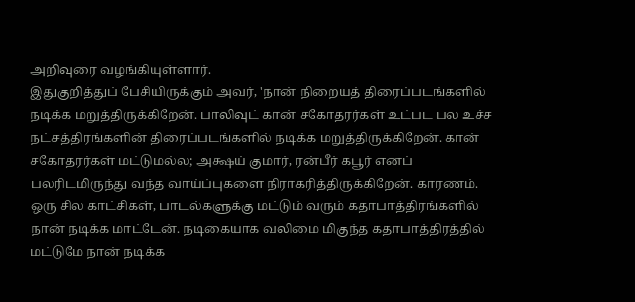அறிவுரை வழங்கியுள்ளார்.
இதுகுறித்துப் பேசியிருக்கும் அவர், 'நான் நிறையத் திரைப்படங்களில் நடிக்க மறுத்திருக்கிறேன். பாலிவுட் கான் சகோதரர்கள் உட்பட பல உச்ச நட்சத்திரங்களின் திரைப்படங்களில் நடிக்க மறுத்திருக்கிறேன். கான் சகோதரர்கள் மட்டுமல்ல; அக்ஷய் குமார், ரன்பீர் கபூர் எனப் பலரிடமிருந்து வந்த வாய்ப்புகளை நிராகரித்திருக்கிறேன். காரணம். ஒரு சில காட்சிகள், பாடல்களுக்கு மட்டும் வரும் கதாபாத்திரங்களில் நான் நடிக்க மாட்டேன். நடிகையாக வலிமை மிகுந்த கதாபாத்திரத்தில் மட்டுமே நான் நடிக்க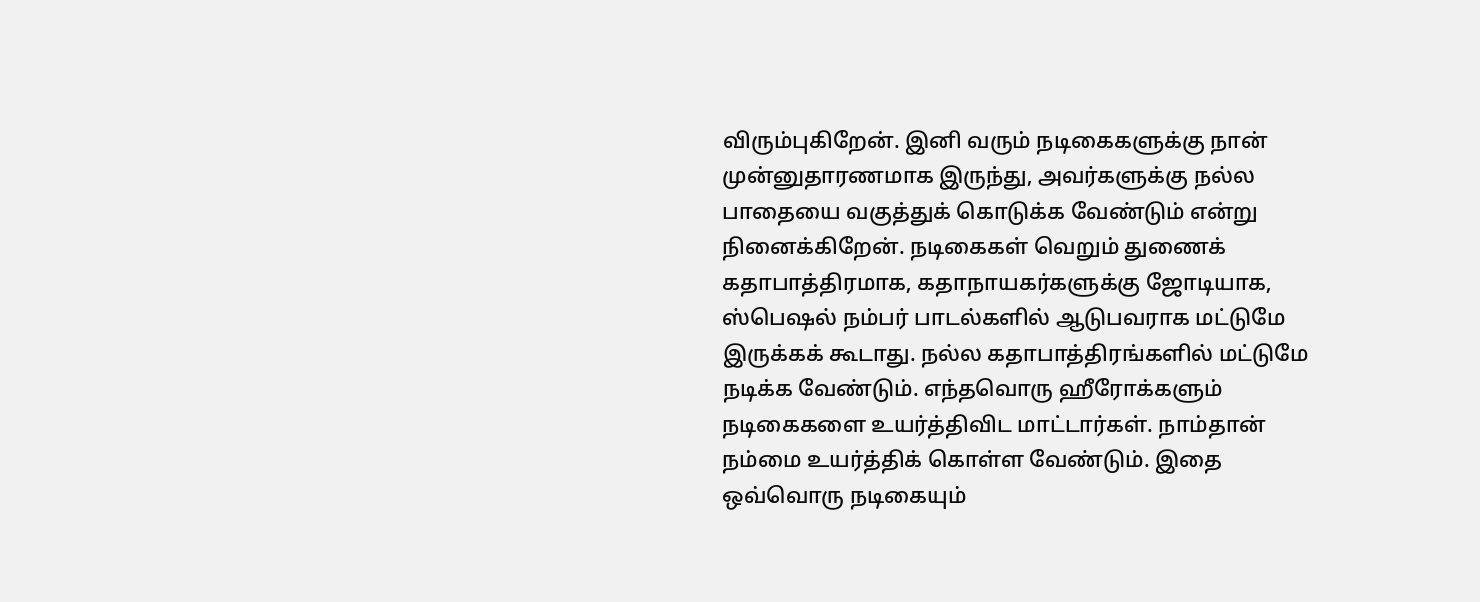விரும்புகிறேன். இனி வரும் நடிகைகளுக்கு நான் முன்னுதாரணமாக இருந்து, அவர்களுக்கு நல்ல பாதையை வகுத்துக் கொடுக்க வேண்டும் என்று நினைக்கிறேன். நடிகைகள் வெறும் துணைக் கதாபாத்திரமாக, கதாநாயகர்களுக்கு ஜோடியாக, ஸ்பெஷல் நம்பர் பாடல்களில் ஆடுபவராக மட்டுமே இருக்கக் கூடாது. நல்ல கதாபாத்திரங்களில் மட்டுமே நடிக்க வேண்டும். எந்தவொரு ஹீரோக்களும் நடிகைகளை உயர்த்திவிட மாட்டார்கள். நாம்தான் நம்மை உயர்த்திக் கொள்ள வேண்டும். இதை ஒவ்வொரு நடிகையும்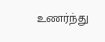உணர்ந்து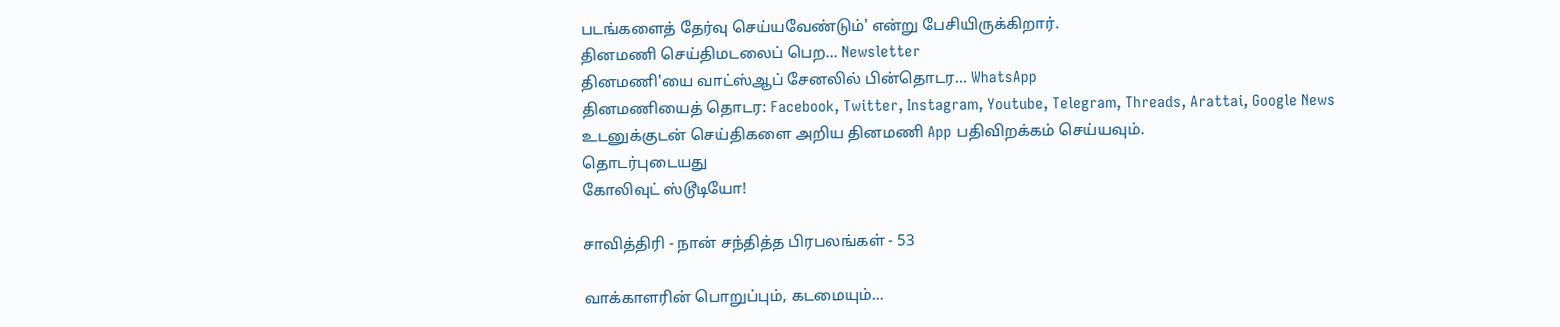படங்களைத் தேர்வு செய்யவேண்டும்' என்று பேசியிருக்கிறார்.
தினமணி செய்திமடலைப் பெற... Newsletter
தினமணி'யை வாட்ஸ்ஆப் சேனலில் பின்தொடர... WhatsApp
தினமணியைத் தொடர: Facebook, Twitter, Instagram, Youtube, Telegram, Threads, Arattai, Google News
உடனுக்குடன் செய்திகளை அறிய தினமணி App பதிவிறக்கம் செய்யவும்.
தொடர்புடையது
கோலிவுட் ஸ்டூடியோ!

சாவித்திரி - நான் சந்தித்த பிரபலங்கள் - 53

வாக்காளரின் பொறுப்பும், கடமையும்...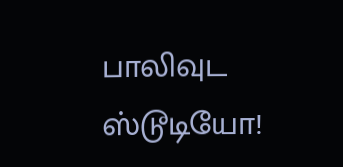பாலிவுட ஸ்டூடியோ!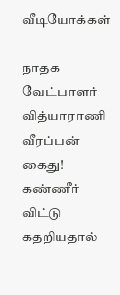வீடியோக்கள்

நாதக வேட்பாளர் வித்யாராணி வீரப்பன் கைது! கண்ணீர் விட்டு கதறியதால்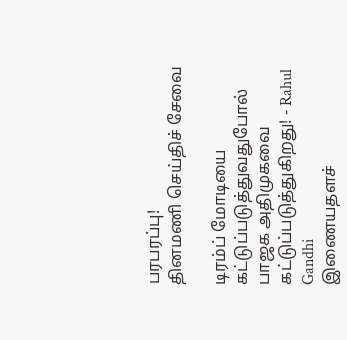பரபரப்பு!
தினமணி செய்திச் சேவை

டிரம்ப் மோடியை கட்டுப்படுத்துவதுபோல் பாஜக அதிமுகவை கட்டுப்படுத்துகிறது! - Rahul Gandhi
இணையதளச்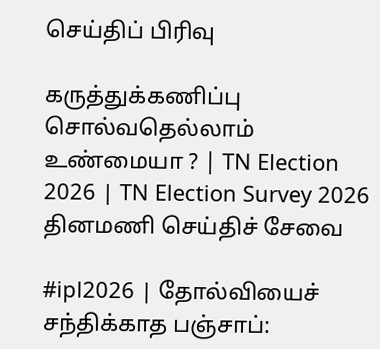செய்திப் பிரிவு

கருத்துக்கணிப்பு சொல்வதெல்லாம் உண்மையா ? | TN Election 2026 | TN Election Survey 2026
தினமணி செய்திச் சேவை

#ipl2026 | தோல்வியைச் சந்திக்காத பஞ்சாப்: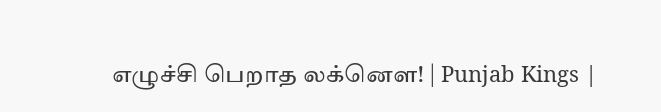எழுச்சி பெறாத லக்னௌ! | Punjab Kings |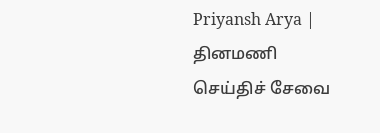Priyansh Arya |
தினமணி செய்திச் சேவை